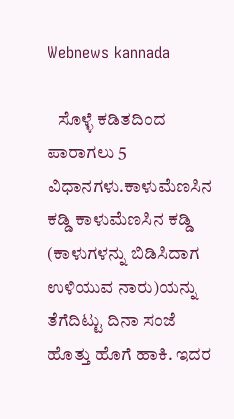Webnews kannada

   ಸೊಳ್ಳೆ ಕಡಿತದಿಂದ ಪಾರಾಗಲು 5 ವಿಧಾನಗಳು.ಕಾಳುಮೆಣಸಿನ ಕಡ್ಡಿ ಕಾಳುಮೆಣಸಿನ ಕಡ್ಡಿ (ಕಾಳುಗಳನ್ನು ಬಿಡಿಸಿದಾಗ ಉಳಿಯುವ ನಾರು)ಯನ್ನು ತೆಗೆದಿಟ್ಟು ದಿನಾ ಸಂಜೆ ಹೊತ್ತು ಹೊಗೆ ಹಾಕಿ. ಇದರ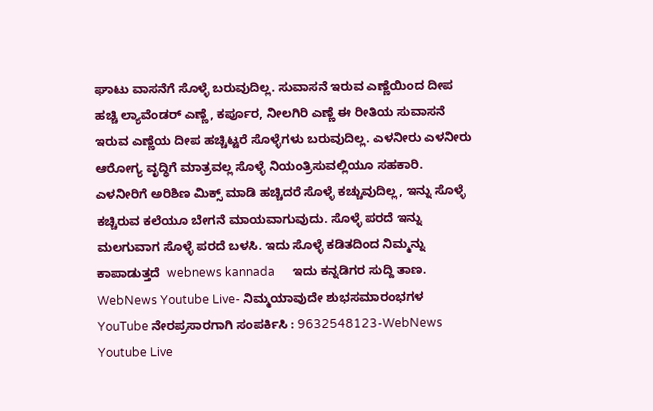ಘಾಟು ವಾಸನೆಗೆ ಸೊಳ್ಳೆ ಬರುವುದಿಲ್ಲ. ಸುವಾಸನೆ ಇರುವ ಎಣ್ಣೆಯಿಂದ ದೀಪ ಹಚ್ಚಿ ಲ್ಯಾವೆಂಡರ್ ಎಣ್ಣೆ, ಕರ್ಪೂರ, ನೀಲಗಿರಿ ಎಣ್ಣೆ ಈ ರೀತಿಯ ಸುವಾಸನೆ ಇರುವ ಎಣ್ಣೆಯ ದೀಪ ಹಚ್ಚಿಟ್ಟರೆ ಸೊಳ್ಳೆಗಳು ಬರುವುದಿಲ್ಲ. ಎಳನೀರು ಎಳನೀರು ಆರೋಗ್ಯ ವೃದ್ಧಿಗೆ ಮಾತ್ರವಲ್ಲ ಸೊಳ್ಳೆ ನಿಯಂತ್ರಿಸುವಲ್ಲಿಯೂ ಸಹಕಾರಿ. ಎಳನೀರಿಗೆ ಅರಿಶಿಣ ಮಿಕ್ಸ್ ಮಾಡಿ ಹಚ್ಚಿದರೆ ಸೊಳ್ಳೆ ಕಚ್ಚುವುದಿಲ್ಲ, ಇನ್ನು ಸೊಳ್ಳೆ ಕಚ್ಚಿರುವ ಕಲೆಯೂ ಬೇಗನೆ ಮಾಯವಾಗುವುದು. ಸೊಳ್ಳೆ ಪರದೆ ಇನ್ನು ಮಲಗುವಾಗ ಸೊಳ್ಳೆ ಪರದೆ ಬಳಸಿ. ಇದು ಸೊಳ್ಳೆ ಕಡಿತದಿಂದ ನಿಮ್ಮನ್ನು ಕಾಪಾಡುತ್ತದೆ  webnews kannada      ಇದು ಕನ್ನಡಿಗರ ಸುದ್ದಿ ತಾಣ.
WebNews Youtube Live- ನಿಮ್ಮಯಾವುದೇ ಶುಭಸಮಾರಂಭಗಳ YouTube ನೇರಪ್ರಸಾರಗಾಗಿ ಸಂಪರ್ಕಿಸಿ : 9632548123-WebNews Youtube Live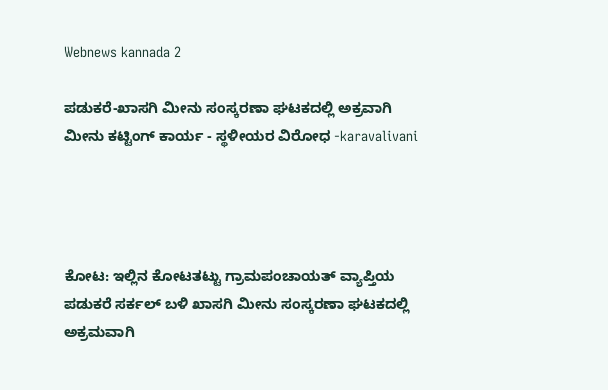Webnews kannada 2

ಪಡುಕರೆ-ಖಾಸಗಿ ಮೀನು ಸಂಸ್ಕರಣಾ ಘಟಕದಲ್ಲಿ ಅಕ್ರವಾಗಿ ಮೀನು ಕಟ್ಟಿಂಗ್ ಕಾರ್ಯ - ಸ್ಥಳೀಯರ ವಿರೋಧ -karavalivani




ಕೋಟ: ಇಲ್ಲಿನ ಕೋಟತಟ್ಟು ಗ್ರಾಮಪಂಚಾಯತ್ ವ್ಯಾಪ್ತಿಯ ಪಡುಕರೆ ಸರ್ಕಲ್ ಬಳಿ ಖಾಸಗಿ ಮೀನು ಸಂಸ್ಕರಣಾ ಘಟಕದಲ್ಲಿ ಅಕ್ರಮವಾಗಿ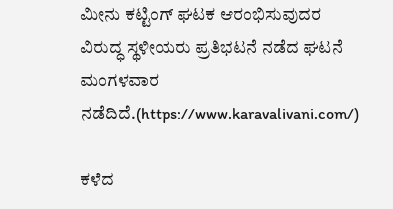ಮೀನು ಕಟ್ಟಿಂಗ್ ಘಟಕ ಆರಂಭಿಸುವುದರ ವಿರುದ್ಧ ಸ್ಥಳೀಯರು ಪ್ರತಿಭಟನೆ ನಡೆದ ಘಟನೆ ಮಂಗಳವಾರ ನಡೆದಿದೆ.(https://www.karavalivani.com/)

ಕಳೆದ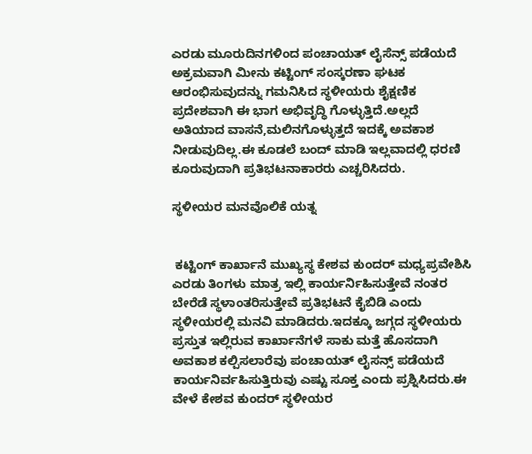ಎರಡು ಮೂರುದಿನಗಳಿಂದ ಪಂಚಾಯತ್ ಲೈಸೆನ್ಸ್ ಪಡೆಯದೆ ಅಕ್ರಮವಾಗಿ ಮೀನು ಕಟ್ಟಿಂಗ್ ಸಂಸ್ಕರಣಾ ಘಟಕ ಆರಂಭಿಸುವುದನ್ನು ಗಮನಿಸಿದ ಸ್ಥಳೀಯರು ಶೈಕ್ಷಣಿಕ ಪ್ರದೇಶವಾಗಿ ಈ ಭಾಗ ಅಭಿವೃದ್ಧಿ ಗೊಳ್ಳುತ್ತಿದೆ.ಅಲ್ಲದೆ ಅತಿಯಾದ ವಾಸನೆ,ಮಲಿನಗೊಳ್ಳುತ್ತದೆ ಇದಕ್ಕೆ ಅವಕಾಶ ನೀಡುವುದಿಲ್ಲ.ಈ ಕೂಡಲೆ ಬಂದ್ ಮಾಡಿ ಇಲ್ಲವಾದಲ್ಲಿ ಧರಣಿ ಕೂರುವುದಾಗಿ ಪ್ರತಿಭಟನಾಕಾರರು ಎಚ್ಚರಿಸಿದರು.

ಸ್ಥಳೀಯರ ಮನವೊಲಿಕೆ ಯತ್ನ


 ಕಟ್ಟಿಂಗ್ ಕಾರ್ಖಾನೆ ಮುಖ್ಯಸ್ಥ ಕೇಶವ ಕುಂದರ್ ಮಧ್ಯಪ್ರವೇಶಿಸಿ ಎರಡು ತಿಂಗಳು ಮಾತ್ರ ಇಲ್ಲಿ ಕಾರ್ಯರ್ನಿಹಿಸುತ್ತೇವೆ ನಂತರ ಬೇರೆಡೆ ಸ್ಥಳಾಂತರಿಸುತ್ತೇವೆ ಪ್ರತಿಭಟನೆ ಕೈಬಿಡಿ ಎಂದು ಸ್ಥಳೀಯರಲ್ಲಿ ಮನವಿ ಮಾಡಿದರು.ಇದಕ್ಕೂ ಜಗ್ಗದ ಸ್ಥಳೀಯರು ಪ್ರಸ್ತುತ ಇಲ್ಲಿರುವ ಕಾರ್ಖಾನೆಗಳೆ ಸಾಕು ಮತ್ತೆ ಹೊಸದಾಗಿ ಅವಕಾಶ ಕಲ್ಪಿಸಲಾರೆವು ಪಂಚಾಯತ್ ಲೈಸನ್ಸ್ ಪಡೆಯದೆ ಕಾರ್ಯನಿರ್ವಹಿಸುತ್ತಿರುವು ಎಷ್ಟು ಸೂಕ್ತ ಎಂದು ಪ್ರಶ್ನಿಸಿದರು.ಈ ವೇಳೆ ಕೇಶವ ಕುಂದರ್ ಸ್ಥಳೀಯರ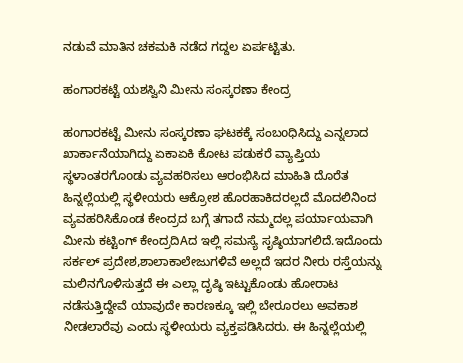ನಡುವೆ ಮಾತಿನ ಚಕಮಕಿ ನಡೆದ ಗದ್ದಲ ಏರ್ಪಟ್ಟಿತು.

ಹಂಗಾರಕಟ್ಟೆ ಯಶಸ್ವಿನಿ ಮೀನು ಸಂಸ್ಕರಣಾ ಕೇಂದ್ರ

ಹoಗಾರಕಟ್ಟೆ ಮೀನು ಸಂಸ್ಕರಣಾ ಘಟಕಕ್ಕೆ ಸಂಬoಧಿಸಿದ್ದು ಎನ್ನಲಾದ ಖಾರ್ಕಾನೆಯಾಗಿದ್ದು ಏಕಾಏಕಿ ಕೋಟ ಪಡುಕರೆ ವ್ಯಾಪ್ತಿಯ ಸ್ಥಳಾಂತರಗೊoಡು ವ್ಯವಹರಿಸಲು ಆರಂಭಿಸಿದ ಮಾಹಿತಿ ದೊರೆತ ಹಿನ್ನಲ್ಲೆಯಲ್ಲಿ ಸ್ಥಳೀಯರು ಆಕ್ರೋಶ ಹೊರಹಾಕಿದರಲ್ಲದೆ ಮೊದಲಿನಿಂದ ವ್ಯವಹರಿಸಿಕೊಂಡ ಕೇಂದ್ರದ ಬಗ್ಗೆ ತಗಾದೆ ನಮ್ಮದಲ್ಲ ಪರ್ಯಾಯವಾಗಿ ಮೀನು ಕಟ್ಟಿಂಗ್ ಕೇಂದ್ರದಿAದ ಇಲ್ಲಿ ಸಮಸ್ಯೆ ಸೃಷ್ಠಿಯಾಗಲಿದೆ.ಇದೊಂದು ಸರ್ಕಲ್ ಪ್ರದೇಶ,ಶಾಲಾಕಾಲೇಜುಗಳಿವೆ ಅಲ್ಲದೆ ಇದರ ನೀರು ರಸ್ತೆಯನ್ನು ಮಲಿನಗೊಳಿಸುತ್ತದೆ ಈ ಎಲ್ಲಾ ದೃಷ್ಠಿ ಇಟ್ಟುಕೊಂಡು ಹೋರಾಟ ನಡೆಸುತ್ತಿದ್ದೇವೆ ಯಾವುದೇ ಕಾರಣಕ್ಕೂ ಇಲ್ಲಿ ಬೇರೂರಲು ಅವಕಾಶ ನೀಡಲಾರೆವು ಎಂದು ಸ್ಥಳೀಯರು ವ್ಯಕ್ತಪಡಿಸಿದರು. ಈ ಹಿನ್ನಲ್ಲೆಯಲ್ಲಿ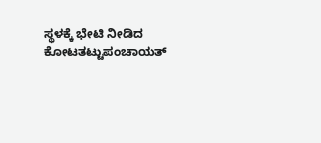ಸ್ಥಳಕ್ಕೆ ಭೇಟಿ ನೀಡಿದ ಕೋಟತಟ್ಟುಪಂಚಾಯತ್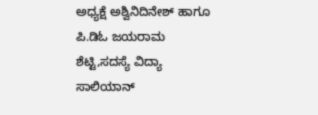ಅಧ್ಯಕ್ಷೆ ಅಶ್ವಿನಿದಿನೇಶ್ ಹಾಗೂ ಪಿ.ಡಿಓ ಜಯರಾಮ ಶೆಟ್ಟಿ,ಸದಸ್ಯೆ ವಿದ್ಯಾ ಸಾಲಿಯಾನ್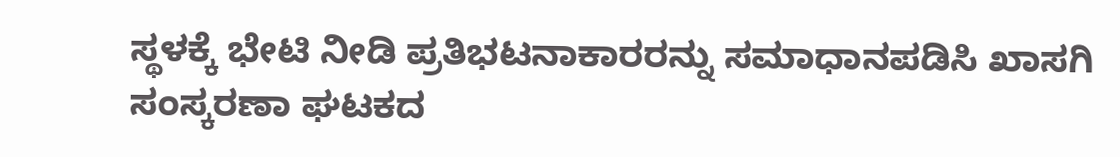ಸ್ಥಳಕ್ಕೆ ಭೇಟಿ ನೀಡಿ ಪ್ರತಿಭಟನಾಕಾರರನ್ನು ಸಮಾಧಾನಪಡಿಸಿ ಖಾಸಗಿ ಸಂಸ್ಕರಣಾ ಘಟಕದ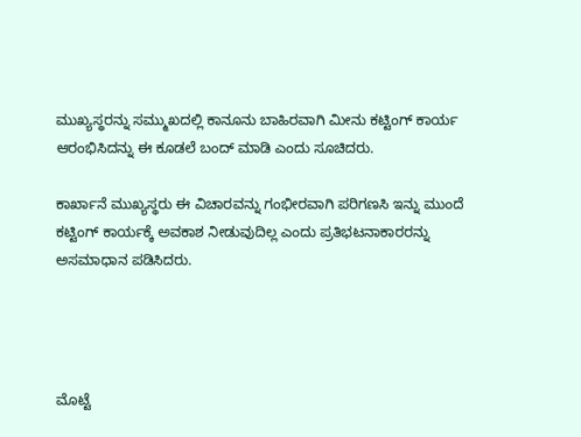ಮುಖ್ಯಸ್ಥರನ್ನು ಸಮ್ಮುಖದಲ್ಲಿ ಕಾನೂನು ಬಾಹಿರವಾಗಿ ಮೀನು ಕಟ್ಟಿಂಗ್ ಕಾರ್ಯ ಆರಂಭಿಸಿದನ್ನು ಈ ಕೂಡಲೆ ಬಂದ್ ಮಾಡಿ ಎಂದು ಸೂಚಿದರು.

ಕಾರ್ಖಾನೆ ಮುಖ್ಯಸ್ಥರು ಈ ವಿಚಾರವನ್ನು ಗಂಭೀರವಾಗಿ ಪರಿಗಣಸಿ ಇನ್ನು ಮುಂದೆ ಕಟ್ಟಿಂಗ್ ಕಾರ್ಯಕ್ಕೆ ಅವಕಾಶ ನೀಡುವುದಿಲ್ಲ ಎಂದು ಪ್ರತಿಭಟನಾಕಾರರನ್ನು ಅಸಮಾಧಾನ ಪಡಿಸಿದರು.




ಮೊಟ್ಟೆ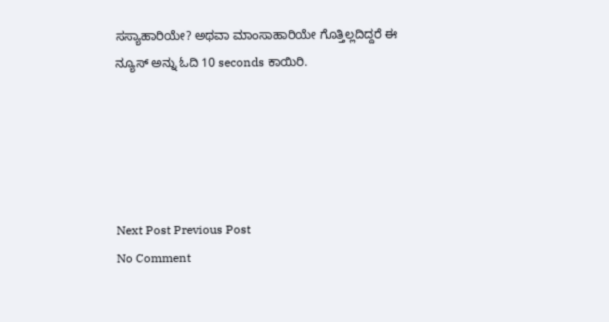ಸಸ್ಯಾಹಾರಿಯೇ? ಅಥವಾ ಮಾಂಸಾಹಾರಿಯೇ ಗೊತ್ತಿಲ್ಲದಿದ್ದರೆ ಈ ನ್ಯೂಸ್ ಅನ್ನು ಓದಿ 10 seconds ಕಾಯಿರಿ.





Next Post Previous Post
No Comment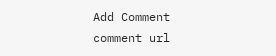Add Comment
comment url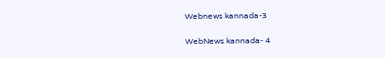Webnews kannada-3

WebNews kannada- 4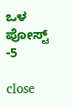ಒಳ ಪೋಸ್ಟ್ -5

close